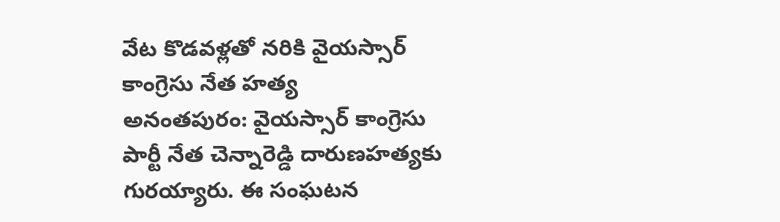వేట కొడవళ్లతో నరికి వైయస్సార్ కాంగ్రెసు నేత హత్య
అనంతపురం: వైయస్సార్ కాంగ్రెసు పార్టీ నేత చెన్నారెడ్డి దారుణహత్యకు గురయ్యారు. ఈ సంఘటన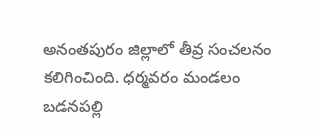అనంతపురం జిల్లాలో తీవ్ర సంచలనం కలిగించింది. ధర్మవరం మండలం బడనపల్లి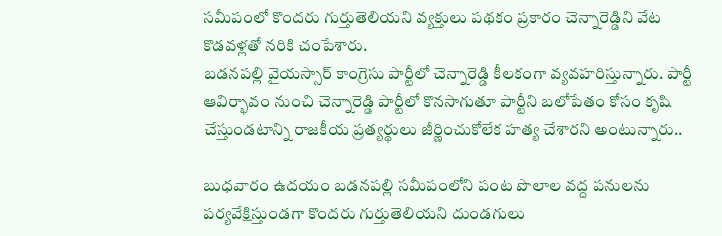సమీపంలో కొందరు గుర్తుతెలియని వ్యక్తులు పథకం ప్రకారం చెన్నారెడ్డిని వేట కొడవళ్లతో నరికి చంపేశారు.
బడనపల్లి వైయస్సార్ కాంగ్రెసు పార్టీలో చెన్నారెడ్డి కీలకంగా వ్యవహరిస్తున్నారు. పార్టీ ఆవిర్భావం నుంచి చెన్నారెడ్డి పార్టీలో కొనసాగుతూ పార్టీని బలోపేతం కోసం కృషి చేస్తుండటాన్ని రాజకీయ ప్రత్యర్థులు జీర్ణించుకోలేక హత్య చేశారని అంటున్నారు..

బుధవారం ఉదయం బడనపల్లి సమీపంలోని పంట పొలాల వద్ద పనులను పర్యవేక్షిస్తుండగా కొందరు గుర్తుతెలియని దుండగులు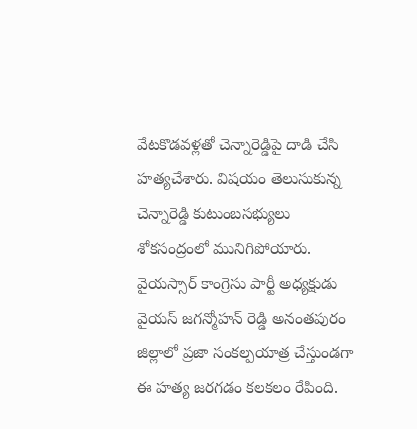వేటకొడవళ్లతో చెన్నారెడ్డిపై దాడి చేసి హత్యచేశారు. విషయం తెలుసుకున్న చెన్నారెడ్డి కుటుంబసభ్యులు శోకసంద్రంలో మునిగిపోయారు.
వైయస్సార్ కాంగ్రెసు పార్టీ అధ్యక్షుడు వైయస్ జగన్మోహన్ రెడ్డి అనంతపురం జిల్లాలో ప్రజా సంకల్పయాత్ర చేస్తుండగా ఈ హత్య జరగడం కలకలం రేపింది.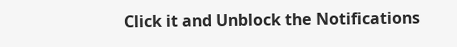Click it and Unblock the Notifications